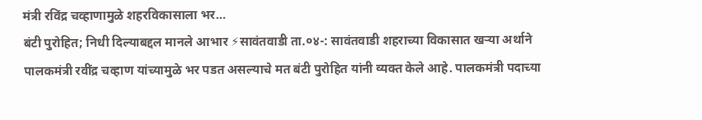मंत्री रविंद्र चव्हाणामुळे शहरविकासाला भर…
बंटी पुरोहित; निधी दिल्याबद्दल मानले आभार ⚡सावंतवाडी ता.०४-: सावंतवाडी शहराच्या विकासात खऱ्या अर्थाने पालकमंत्री रवींद्र चव्हाण यांच्यामुळे भर पडत असल्याचे मत बंटी पुरोहित यांनी व्यक्त केले आहे. पालकमंत्री पदाच्या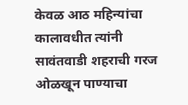केवळ आठ महिन्यांचा कालावधीत त्यांनी सावंतवाडी शहराची गरज ओळखून पाण्याचा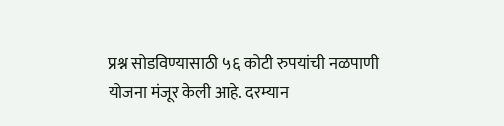प्रश्न सोडविण्यासाठी ५६ कोटी रुपयांची नळपाणी योजना मंजूर केली आहे. दरम्यान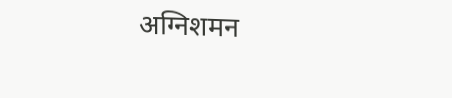अग्निशमन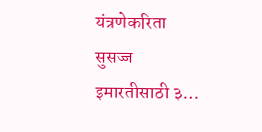यंत्रणेकरिता सुसज्ज इमारतीसाठी ३…